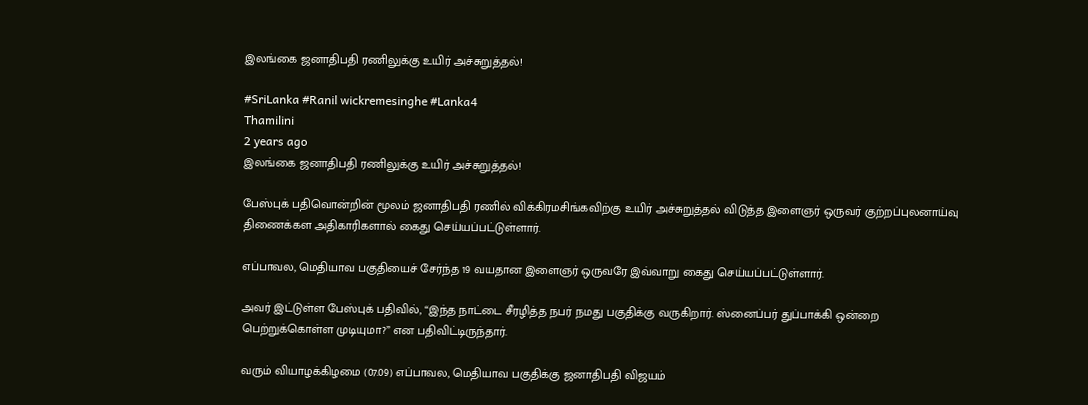இலங்கை ஜனாதிபதி ரணிலுக்கு உயிர் அச்சுறுத்தல்!

#SriLanka #Ranil wickremesinghe #Lanka4
Thamilini
2 years ago
இலங்கை ஜனாதிபதி ரணிலுக்கு உயிர் அச்சுறுத்தல்!

பேஸ்புக் பதிவொன்றின் மூலம் ஜனாதிபதி ரணில் விக்கிரமசிங்கவிற்கு உயிர் அச்சுறுத்தல் விடுத்த இளைஞர் ஒருவர் குற்றப்புலனாய்வு திணைக்கள அதிகாரிகளால் கைது செய்யப்பட்டுள்ளார்.

எப்பாவல, மெதியாவ பகுதியைச் சேர்ந்த 19 வயதான இளைஞர் ஒருவரே இவ்வாறு கைது செய்யப்பட்டுள்ளார்.

அவர் இட்டுள்ள பேஸ்புக் பதிவில், “இந்த நாட்டை சீரழித்த நபர் நமது பகுதிக்கு வருகிறார். ஸ்னைப்பர் துப்பாக்கி ஒன்றை பெற்றுக்கொள்ள முடியுமா?” என பதிவிட்டிருந்தார்.

வரும் வியாழக்கிழமை (07.09) எப்பாவல, மெதியாவ பகுதிக்கு ஜனாதிபதி விஜயம்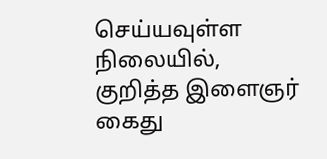செய்யவுள்ள நிலையில், குறித்த இளைஞர் கைது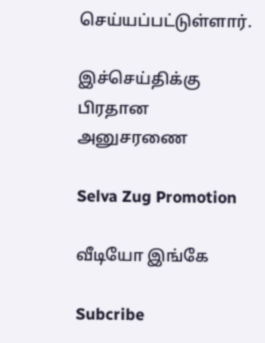செய்யப்பட்டுள்ளார்.

இச்செய்திக்கு பிரதான அனுசரணை

Selva Zug Promotion

வீடியோ இங்கே

Subcribe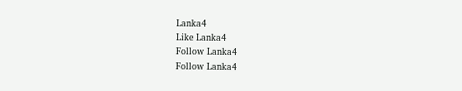Lanka4
Like Lanka4
Follow Lanka4
Follow Lanka4